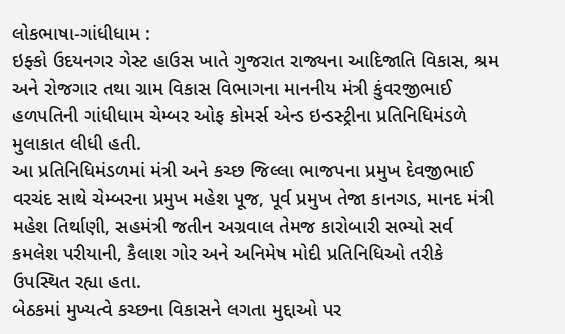લોકભાષા-ગાંધીધામ :
ઇફ્કો ઉદયનગર ગેસ્ટ હાઉસ ખાતે ગુજરાત રાજ્યના આદિજાતિ વિકાસ, શ્રમ અને રોજગાર તથા ગ્રામ વિકાસ વિભાગના માનનીય મંત્રી કુંવરજીભાઈ હળપતિની ગાંધીધામ ચેમ્બર ઓફ કોમર્સ એન્ડ ઇન્ડસ્ટ્રીના પ્રતિનિધિમંડળે મુલાકાત લીધી હતી.
આ પ્રતિનિધિમંડળમાં મંત્રી અને કચ્છ જિલ્લા ભાજપના પ્રમુખ દેવજીભાઈ વરચંદ સાથે ચેમ્બરના પ્રમુખ મહેશ પૂજ, પૂર્વ પ્રમુખ તેજા કાનગડ, માનદ મંત્રી મહેશ તિર્થાણી, સહમંત્રી જતીન અગ્રવાલ તેમજ કારોબારી સભ્યો સર્વ કમલેશ પરીયાની, કૈલાશ ગોર અને અનિમેષ મોદી પ્રતિનિધિઓ તરીકે ઉપસ્થિત રહ્યા હતા.
બેઠકમાં મુખ્યત્વે કચ્છના વિકાસને લગતા મુદ્દાઓ પર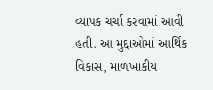વ્યાપક ચર્ચા કરવામાં આવી હતી. આ મુદ્દાઓમાં આર્થિક વિકાસ, માળખાકીય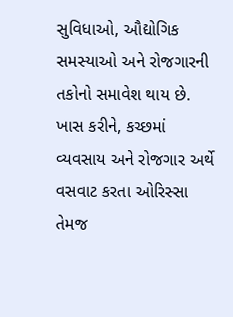સુવિધાઓ, ઔદ્યોગિક સમસ્યાઓ અને રોજગારની તકોનો સમાવેશ થાય છે. ખાસ કરીને, કચ્છમાં વ્યવસાય અને રોજગાર અર્થે વસવાટ કરતા ઓરિસ્સા તેમજ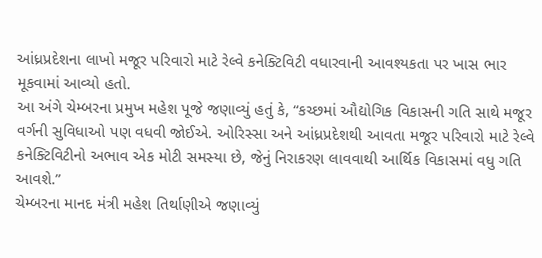આંધ્રપ્રદેશના લાખો મજૂર પરિવારો માટે રેલ્વે કનેક્ટિવિટી વધારવાની આવશ્યકતા પર ખાસ ભાર મૂકવામાં આવ્યો હતો.
આ અંગે ચેમ્બરના પ્રમુખ મહેશ પૂજે જણાવ્યું હતું કે, “કચ્છમાં ઔદ્યોગિક વિકાસની ગતિ સાથે મજૂર વર્ગની સુવિધાઓ પણ વધવી જોઈએ. ઓરિસ્સા અને આંધ્રપ્રદેશથી આવતા મજૂર પરિવારો માટે રેલ્વે કનેક્ટિવિટીનો અભાવ એક મોટી સમસ્યા છે, જેનું નિરાકરણ લાવવાથી આર્થિક વિકાસમાં વધુ ગતિ આવશે.”
ચેમ્બરના માનદ મંત્રી મહેશ તિર્થાણીએ જણાવ્યું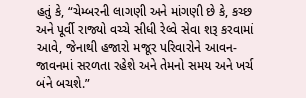હતું કે, “ચેમ્બરની લાગણી અને માંગણી છે કે, કચ્છ અને પૂર્વી રાજ્યો વચ્ચે સીધી રેલ્વે સેવા શરૂ કરવામાં આવે, જેનાથી હજારો મજૂર પરિવારોને આવન-જાવનમાં સરળતા રહેશે અને તેમનો સમય અને ખર્ચ બંને બચશે.”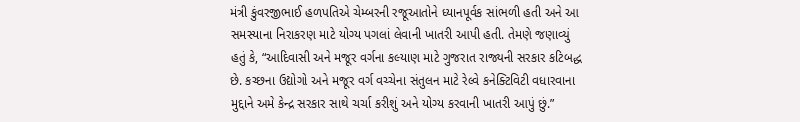મંત્રી કુંવરજીભાઈ હળપતિએ ચેમ્બરની રજૂઆતોને ધ્યાનપૂર્વક સાંભળી હતી અને આ સમસ્યાના નિરાકરણ માટે યોગ્ય પગલાં લેવાની ખાતરી આપી હતી. તેમણે જણાવ્યું હતું કે, “આદિવાસી અને મજૂર વર્ગના કલ્યાણ માટે ગુજરાત રાજ્યની સરકાર કટિબદ્ધ છે. કચ્છના ઉદ્યોગો અને મજૂર વર્ગ વચ્ચેના સંતુલન માટે રેલ્વે કનેક્ટિવિટી વધારવાના મુદ્દાને અમે કેન્દ્ર સરકાર સાથે ચર્ચા કરીશું અને યોગ્ય કરવાની ખાતરી આપું છું.”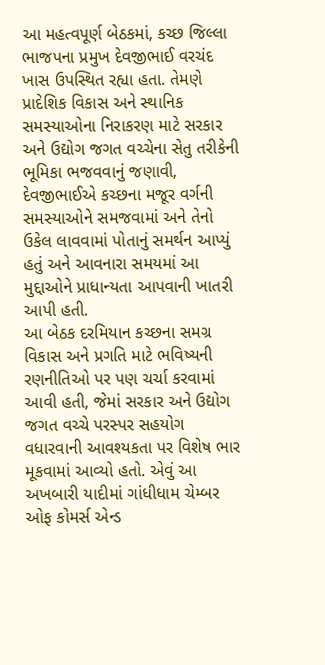આ મહત્વપૂર્ણ બેઠકમાં, કચ્છ જિલ્લા ભાજપના પ્રમુખ દેવજીભાઈ વરચંદ ખાસ ઉપસ્થિત રહ્યા હતા. તેમણે પ્રાદેશિક વિકાસ અને સ્થાનિક સમસ્યાઓના નિરાકરણ માટે સરકાર અને ઉદ્યોગ જગત વચ્ચેના સેતુ તરીકેની ભૂમિકા ભજવવાનું જણાવી, દેવજીભાઈએ કચ્છના મજૂર વર્ગની સમસ્યાઓને સમજવામાં અને તેનો ઉકેલ લાવવામાં પોતાનું સમર્થન આપ્યું હતું અને આવનારા સમયમાં આ મુદ્દાઓને પ્રાધાન્યતા આપવાની ખાતરી આપી હતી.
આ બેઠક દરમિયાન કચ્છના સમગ્ર વિકાસ અને પ્રગતિ માટે ભવિષ્યની રણનીતિઓ પર પણ ચર્ચા કરવામાં આવી હતી, જેમાં સરકાર અને ઉદ્યોગ જગત વચ્ચે પરસ્પર સહયોગ વધારવાની આવશ્યકતા પર વિશેષ ભાર મૂકવામાં આવ્યો હતો. એવું આ અખબારી યાદીમાં ગાંધીધામ ચેમ્બર ઓફ કોમર્સ એન્ડ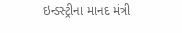ઇન્ડસ્ટ્રીના માનદ મંત્રી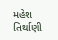મહેશ તિર્થાણી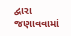દ્વારા જણાવવામાં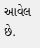આવેલ છે.